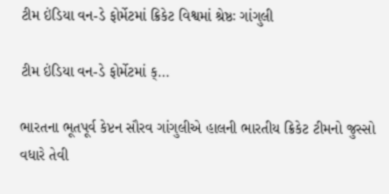ટીમ ઇંડિયા વન-ડે ફોર્મેટમાં ક્રિકેટ વિશ્વમાં શ્રેષ્ઠઃ ગાંગુલી

ટીમ ઇંડિયા વન-ડે ફોર્મેટમાં ક્...

ભારતના ભૂતપૂર્વ કેપ્ટન સૌરવ ગાંગુલીએ હાલની ભારતીય ક્રિકેટ ટીમનો જુસ્સો વધારે તેવી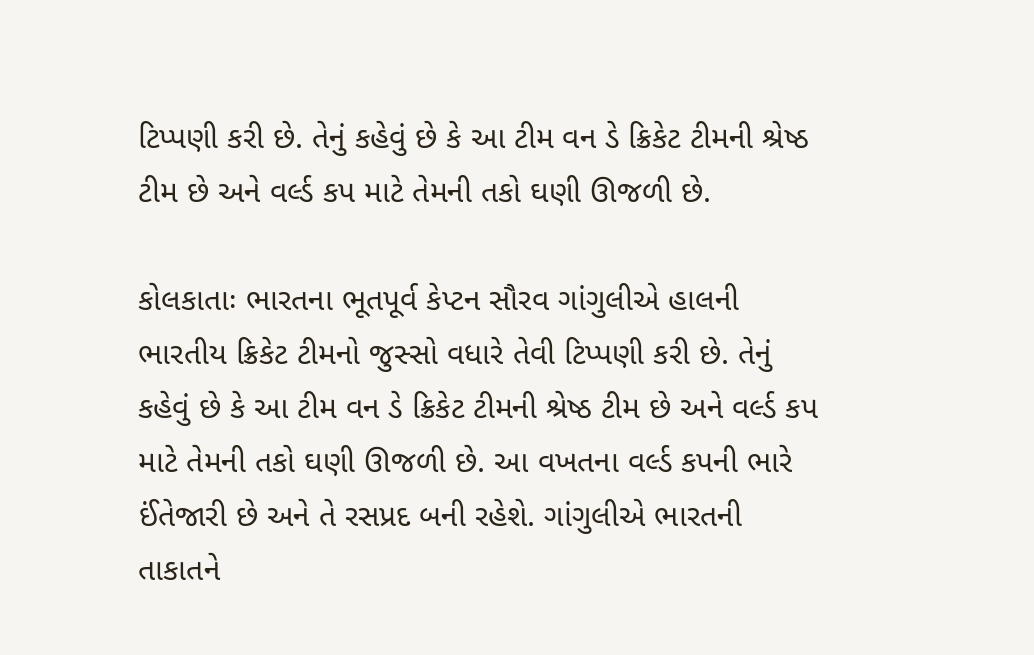ટિપ્પણી કરી છે. તેનું કહેવું છે કે આ ટીમ વન ડે ક્રિકેટ ટીમની શ્રેષ્ઠ ટીમ છે અને વર્લ્ડ કપ માટે તેમની તકો ઘણી ઊજળી છે.

કોલકાતાઃ ભારતના ભૂતપૂર્વ કેપ્ટન સૌરવ ગાંગુલીએ હાલની ભારતીય ક્રિકેટ ટીમનો જુસ્સો વધારે તેવી ટિપ્પણી કરી છે. તેનું કહેવું છે કે આ ટીમ વન ડે ક્રિકેટ ટીમની શ્રેષ્ઠ ટીમ છે અને વર્લ્ડ કપ માટે તેમની તકો ઘણી ઊજળી છે. આ વખતના વર્લ્ડ કપની ભારે ઈંતેજારી છે અને તે રસપ્રદ બની રહેશે. ગાંગુલીએ ભારતની તાકાતને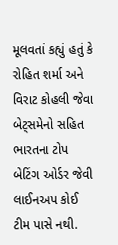મૂલવતાં કહ્યું હતું કે રોહિત શર્મા અને વિરાટ કોહલી જેવા બેટ્સમેનો સહિત ભારતના ટોપ બેટિંગ ઓર્ડર જેવી લાઈનઅપ કોઈ ટીમ પાસે નથી.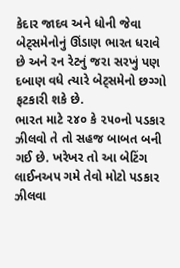કેદાર જાદવ અને ધોની જેવા બેટ્સમેનોનું ઊંડાણ ભારત ધરાવે છે અને રન રેટનું જરા સરખું પણ દબાણ વધે ત્યારે બેટ્સમેનો છગ્ગો ફટકારી શકે છે.
ભારત માટે ૨૪૦ કે ૨૫૦નો પડકાર ઝીલવો તે તો સહજ બાબત બની ગઈ છે. ખરેખર તો આ બેટિંગ લાઈનઅપ ગમે તેવો મોટો પડકાર ઝીલવા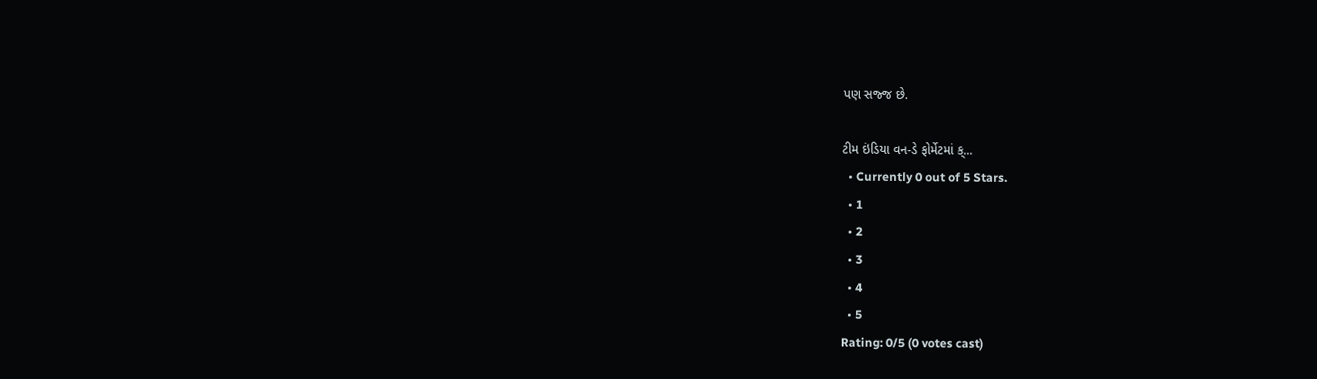પણ સજ્જ છે.

ટીમ ઇંડિયા વન-ડે ફોર્મેટમાં ક્...
  • Currently 0 out of 5 Stars.
  • 1
  • 2
  • 3
  • 4
  • 5
Rating: 0/5 (0 votes cast)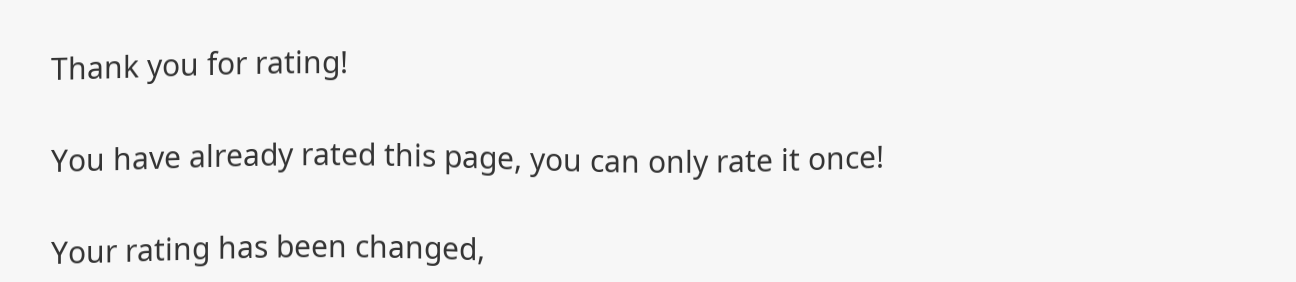Thank you for rating!

You have already rated this page, you can only rate it once!

Your rating has been changed,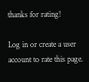thanks for rating!

Log in or create a user account to rate this page.